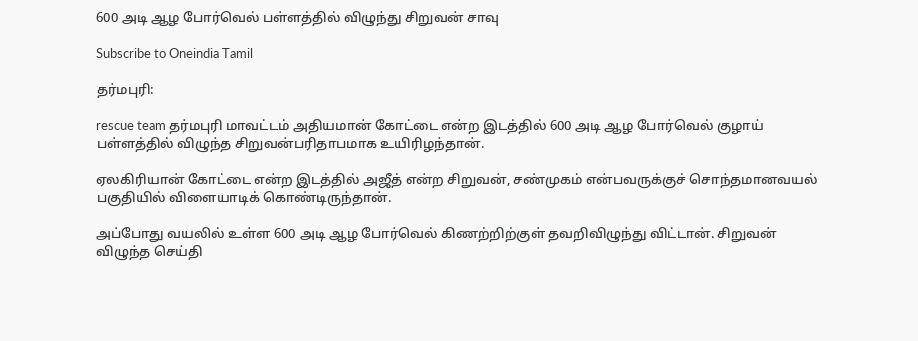600 அடி ஆழ போர்வெல் பள்ளத்தில் விழுந்து சிறுவன் சாவு

Subscribe to Oneindia Tamil

தர்மபுரி:

rescue team தர்மபுரி மாவட்டம் அதியமான் கோட்டை என்ற இடத்தில் 600 அடி ஆழ போர்வெல் குழாய் பள்ளத்தில் விழுந்த சிறுவன்பரிதாபமாக உயிரிழந்தான்.

ஏலகிரியான் கோட்டை என்ற இடத்தில் அஜீத் என்ற சிறுவன், சண்முகம் என்பவருக்குச் சொந்தமானவயல் பகுதியில் விளையாடிக் கொண்டிருந்தான்.

அப்போது வயலில் உள்ள 600 அடி ஆழ போர்வெல் கிணற்றிற்குள் தவறிவிழுந்து விட்டான். சிறுவன் விழுந்த செய்தி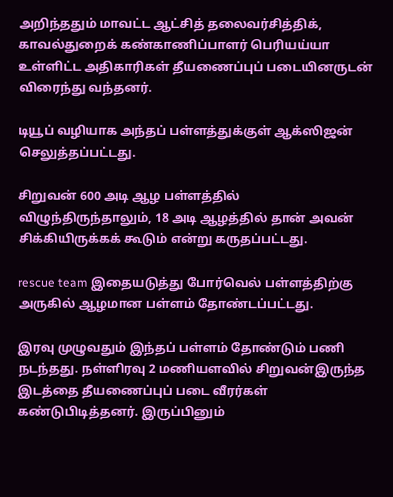அறிந்ததும் மாவட்ட ஆட்சித் தலைவர்சித்திக், காவல்துறைக் கண்காணிப்பாளர் பெரியய்யா உள்ளிட்ட அதிகாரிகள் தீயணைப்புப் படையினருடன் விரைந்து வந்தனர்.

டியூப் வழியாக அந்தப் பள்ளத்துக்குள் ஆக்ஸிஜன் செலுத்தப்பட்டது.

சிறுவன் 600 அடி ஆழ பள்ளத்தில் விழுந்திருந்தாலும், 18 அடி ஆழத்தில் தான் அவன் சிக்கியிருக்கக் கூடும் என்று கருதப்பட்டது.

rescue team இதையடுத்து போர்வெல் பள்ளத்திற்கு அருகில் ஆழமான பள்ளம் தோண்டப்பட்டது.

இரவு முழுவதும் இந்தப் பள்ளம் தோண்டும் பணி நடந்தது. நள்ளிரவு 2 மணியளவில் சிறுவன்இருந்த இடத்தை தீயணைப்புப் படை வீரர்கள் கண்டுபிடித்தனர். இருப்பினும்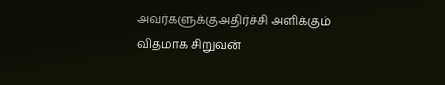அவர்களுக்குஅதிர்ச்சி அளிக்கும் விதமாக சிறுவன்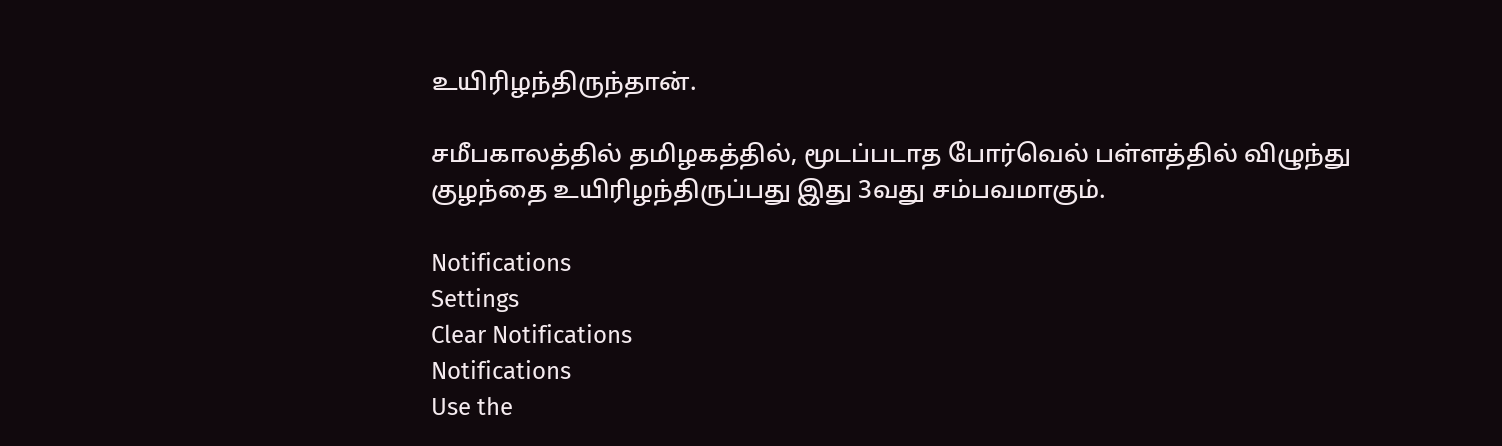உயிரிழந்திருந்தான்.

சமீபகாலத்தில் தமிழகத்தில், மூடப்படாத போர்வெல் பள்ளத்தில் விழுந்து குழந்தை உயிரிழந்திருப்பது இது 3வது சம்பவமாகும்.

Notifications
Settings
Clear Notifications
Notifications
Use the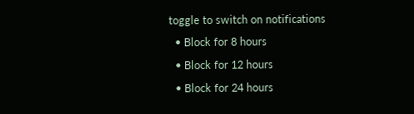toggle to switch on notifications
  • Block for 8 hours
  • Block for 12 hours
  • Block for 24 hours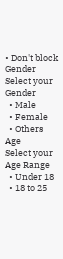• Don't block
Gender
Select your Gender
  • Male
  • Female
  • Others
Age
Select your Age Range
  • Under 18
  • 18 to 25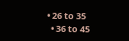• 26 to 35
  • 36 to 45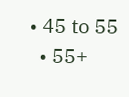• 45 to 55
  • 55+